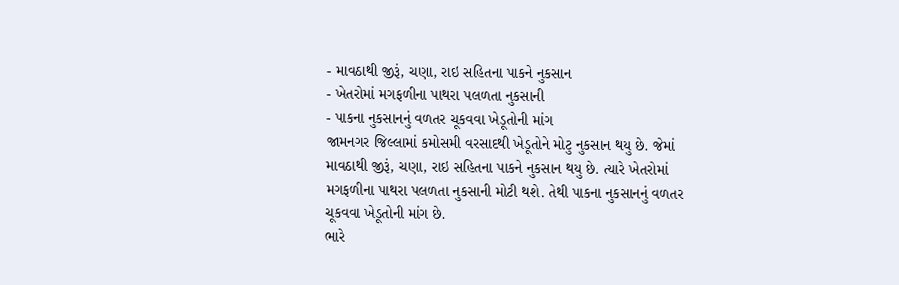- માવઠાથી જીરૂં, ચણા, રાઇ સહિતના પાકને નુકસાન
- ખેતરોમાં મગફળીના પાથરા પલળતા નુકસાની
- પાકના નુકસાનનું વળતર ચૂકવવા ખેડૂતોની માંગ
જામનગર જિલ્લામાં કમોસમી વરસાદથી ખેડૂતોને મોટુ નુકસાન થયુ છે. જેમાં માવઠાથી જીરૂં, ચણા, રાઇ સહિતના પાકને નુકસાન થયુ છે. ત્યારે ખેતરોમાં મગફળીના પાથરા પલળતા નુકસાની મોટી થશે. તેથી પાકના નુકસાનનું વળતર ચૂકવવા ખેડૂતોની માંગ છે.
ભારે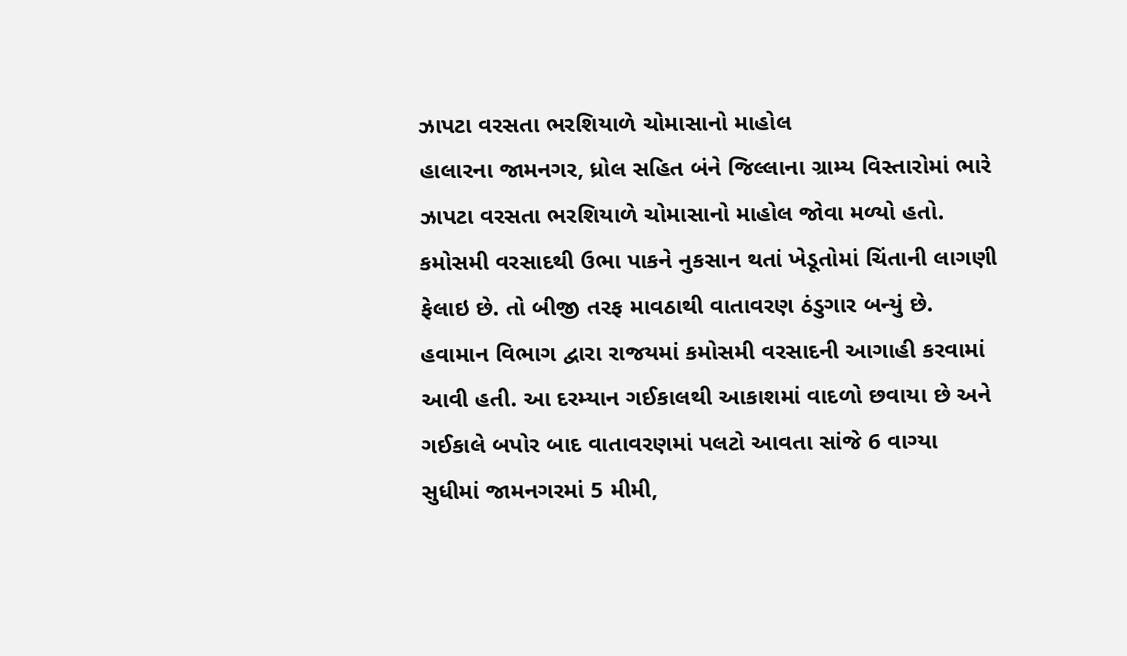ઝાપટા વરસતા ભરશિયાળે ચોમાસાનો માહોલ
હાલારના જામનગર, ધ્રોલ સહિત બંને જિલ્લાના ગ્રામ્ય વિસ્તારોમાં ભારે ઝાપટા વરસતા ભરશિયાળે ચોમાસાનો માહોલ જોવા મળ્યો હતો. કમોસમી વરસાદથી ઉભા પાકને નુકસાન થતાં ખેડૂતોમાં ચિંતાની લાગણી ફેલાઇ છે. તો બીજી તરફ માવઠાથી વાતાવરણ ઠંડુગાર બન્યું છે. હવામાન વિભાગ દ્વારા રાજયમાં કમોસમી વરસાદની આગાહી કરવામાં આવી હતી. આ દરમ્યાન ગઈકાલથી આકાશમાં વાદળો છવાયા છે અને ગઈકાલે બપોર બાદ વાતાવરણમાં પલટો આવતા સાંજે 6 વાગ્યા સુધીમાં જામનગરમાં 5 મીમી,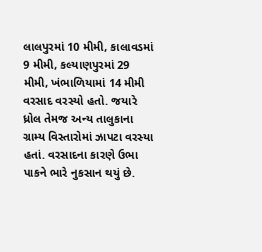લાલપુરમાં 10 મીમી, કાલાવડમાં 9 મીમી, કલ્યાણપુરમાં 29 મીમી, ખંભાળિયામાં 14 મીમી વરસાદ વરસ્યો હતો. જયારે ધ્રોલ તેમજ અન્ય તાલુકાના ગ્રામ્ય વિસ્તારોમાં ઝાપટા વરસ્યા હતાં. વરસાદના કારણે ઉભા પાકને ભારે નુકસાન થયું છે.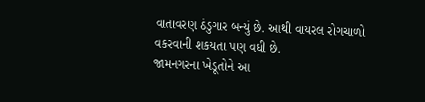વાતાવરણ ઠંડુગાર બન્યું છે. આથી વાયરલ રોગચાળો વકરવાની શકયતા પણ વધી છે.
જામનગરના ખેડૂતોને આ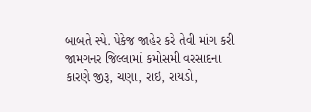બાબતે સ્પે. પેકેજ જાહેર કરે તેવી માંગ કરી
જામગનર જિલ્લામાં કમોસમી વરસાદના કારણે જીરૂ, ચણા, રાઇ, રાયડો,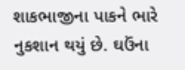શાકભાજીના પાકને ભારે નુકશાન થયું છે. ઘઉંના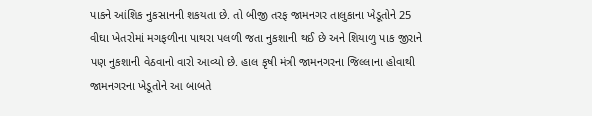પાકને આંશિક નુકસાનની શકયતા છે. તો બીજી તરફ જામનગર તાલુકાના ખેડૂતોને 25 વીઘા ખેતરોમાં મગફળીના પાથરા પલળી જતા નુકશાની થઈ છે અને શિયાળુ પાક જીરાને પણ નુકશાની વેઠવાનો વારો આવ્યો છે. હાલ કૃષી મંત્રી જામનગરના જિલ્લાના હોવાથી જામનગરના ખેડૂતોને આ બાબતે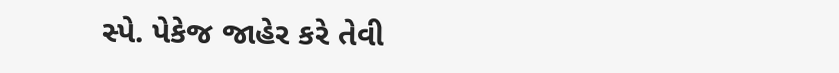સ્પે. પેકેજ જાહેર કરે તેવી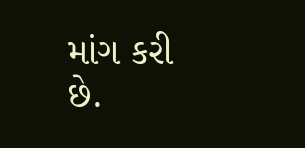માંગ કરી છે.